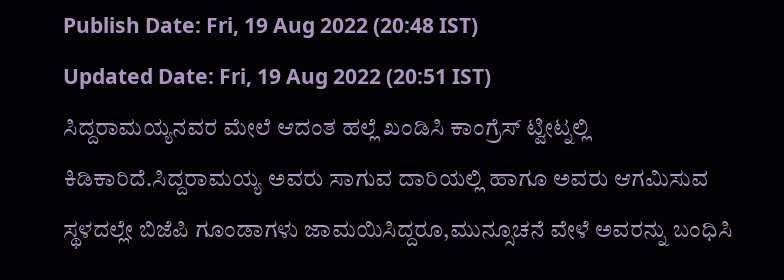Publish Date: Fri, 19 Aug 2022 (20:48 IST)
Updated Date: Fri, 19 Aug 2022 (20:51 IST)
ಸಿದ್ದರಾಮಯ್ಯನವರ ಮೇಲೆ ಆದಂತ ಹಲ್ಲೆ ಖಂಡಿಸಿ ಕಾಂಗ್ರೆಸ್ ಟ್ವೀಟ್ನಲ್ಲಿ ಕಿಡಿಕಾರಿದೆ.ಸಿದ್ದರಾಮಯ್ಯ ಅವರು ಸಾಗುವ ದಾರಿಯಲ್ಲಿ ಹಾಗೂ ಅವರು ಆಗಮಿಸುವ ಸ್ಥಳದಲ್ಲೇ ಬಿಜೆಪಿ ಗೂಂಡಾಗಳು ಜಾಮಯಿಸಿದ್ದರೂ,ಮುನ್ಸೂಚನೆ ವೇಳೆ ಅವರನ್ನು ಬಂಧಿಸಿ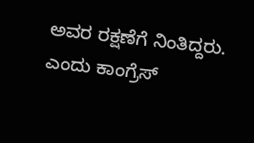ಅವರ ರಕ್ಷಣೆಗೆ ನಿಂತಿದ್ದರು. ಎಂದು ಕಾಂಗ್ರೆಸ್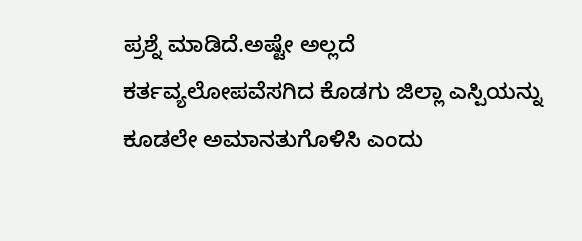ಪ್ರಶ್ನೆ ಮಾಡಿದೆ.ಅಷ್ಟೇ ಅಲ್ಲದೆ ಕರ್ತವ್ಯಲೋಪವೆಸಗಿದ ಕೊಡಗು ಜಿಲ್ಲಾ ಎಸ್ಪಿಯನ್ನು ಕೂಡಲೇ ಅಮಾನತುಗೊಳಿಸಿ ಎಂದು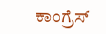ಕಾಂಗ್ರೆಸ್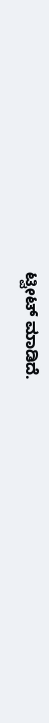ಟ್ವೀಟ್ ಮಾಡಿದೆ.